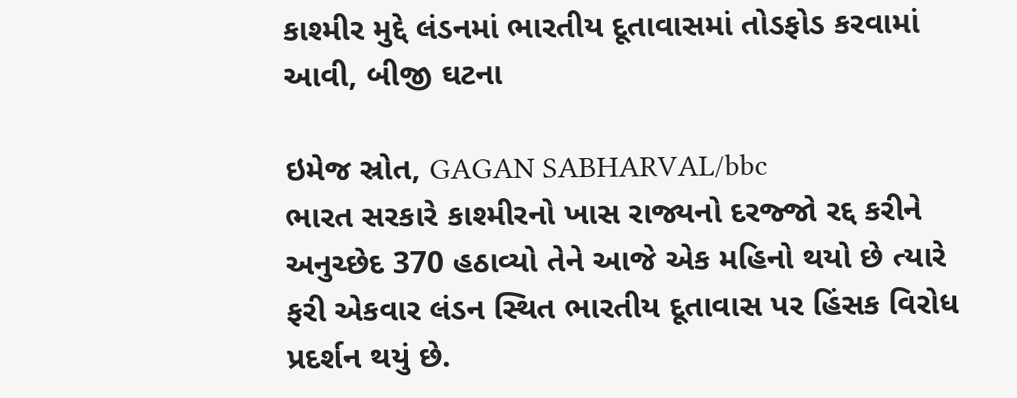કાશ્મીર મુદ્દે લંડનમાં ભારતીય દૂતાવાસમાં તોડફોડ કરવામાં આવી, બીજી ઘટના

ઇમેજ સ્રોત, GAGAN SABHARVAL/bbc
ભારત સરકારે કાશ્મીરનો ખાસ રાજ્યનો દરજ્જો રદ્દ કરીને અનુચ્છેદ 370 હઠાવ્યો તેને આજે એક મહિનો થયો છે ત્યારે ફરી એકવાર લંડન સ્થિત ભારતીય દૂતાવાસ પર હિંસક વિરોધ પ્રદર્શન થયું છે.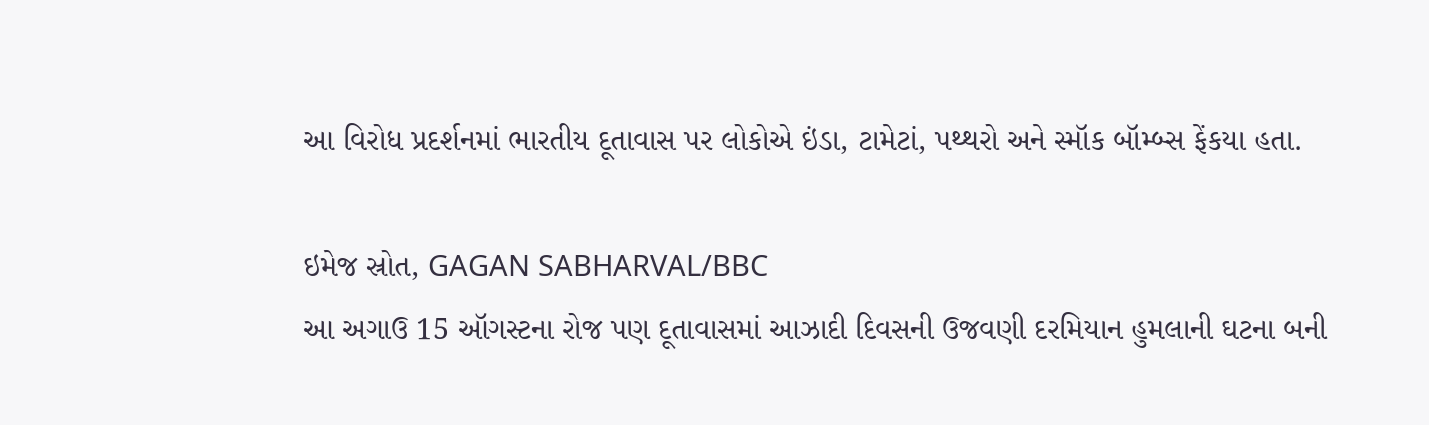આ વિરોધ પ્રદર્શનમાં ભારતીય દૂતાવાસ પર લોકોએ ઇંડા, ટામેટાં, પથ્થરો અને સ્મૉક બૉમ્બ્સ ફેંકયા હતા.

ઇમેજ સ્રોત, GAGAN SABHARVAL/BBC
આ અગાઉ 15 ઑગસ્ટના રોજ પણ દૂતાવાસમાં આઝાદી દિવસની ઉજવણી દરમિયાન હુમલાની ઘટના બની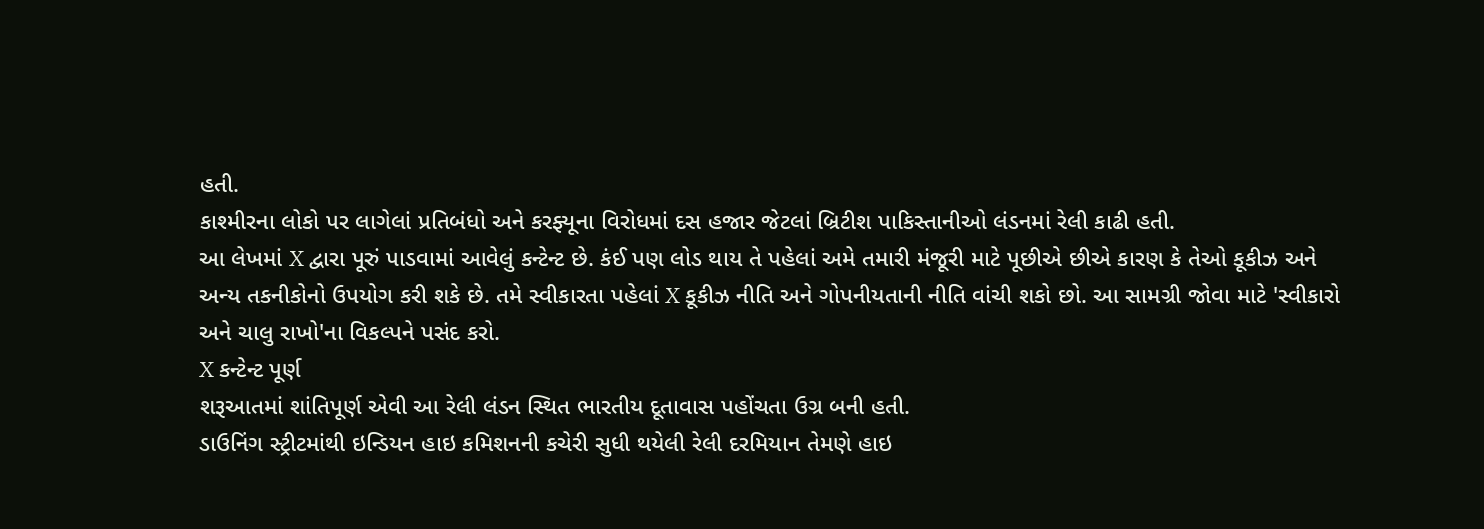હતી.
કાશ્મીરના લોકો પર લાગેલાં પ્રતિબંધો અને કરફ્યૂના વિરોધમાં દસ હજાર જેટલાં બ્રિટીશ પાકિસ્તાનીઓ લંડનમાં રેલી કાઢી હતી.
આ લેખમાં X દ્વારા પૂરું પાડવામાં આવેલું કન્ટેન્ટ છે. કંઈ પણ લોડ થાય તે પહેલાં અમે તમારી મંજૂરી માટે પૂછીએ છીએ કારણ કે તેઓ કૂકીઝ અને અન્ય તકનીકોનો ઉપયોગ કરી શકે છે. તમે સ્વીકારતા પહેલાં X કૂકીઝ નીતિ અને ગોપનીયતાની નીતિ વાંચી શકો છો. આ સામગ્રી જોવા માટે 'સ્વીકારો અને ચાલુ રાખો'ના વિકલ્પને પસંદ કરો.
X કન્ટેન્ટ પૂર્ણ
શરૂઆતમાં શાંતિપૂર્ણ એવી આ રેલી લંડન સ્થિત ભારતીય દૂતાવાસ પહોંચતા ઉગ્ર બની હતી.
ડાઉનિંગ સ્ટ્રીટમાંથી ઇન્ડિયન હાઇ કમિશનની કચેરી સુધી થયેલી રેલી દરમિયાન તેમણે હાઇ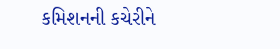કમિશનની કચેરીને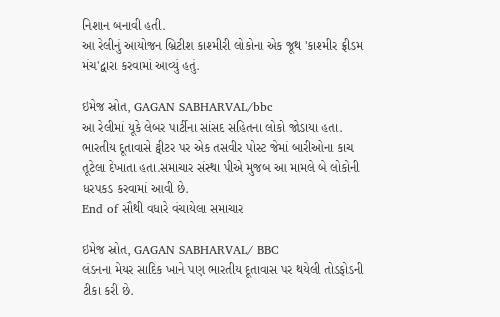નિશાન બનાવી હતી.
આ રેલીનું આયોજન બ્રિટીશ કાશ્મીરી લોકોના એક જૂથ 'કાશ્મીર ફ્રીડમ મંચ'દ્વારા કરવામાં આવ્યું હતું.

ઇમેજ સ્રોત, GAGAN SABHARVAL/bbc
આ રેલીમાં યૂકે લેબર પાર્ટીના સાંસદ સહિતના લોકો જોડાયા હતા. ભારતીય દૂતાવાસે ટ્વીટર પર એક તસવીર પોસ્ટ જેમાં બારીઓના કાચ તૂટેલા દેખાતા હતા.સમાચાર સંસ્થા પીએ મુજબ આ મામલે બે લોકોની ધરપકડ કરવામાં આવી છે.
End of સૌથી વધારે વંચાયેલા સમાચાર

ઇમેજ સ્રોત, GAGAN SABHARVAL/ BBC
લંડનના મેયર સાદિક ખાને પણ ભારતીય દૂતાવાસ પર થયેલી તોડફોડની ટીકા કરી છે.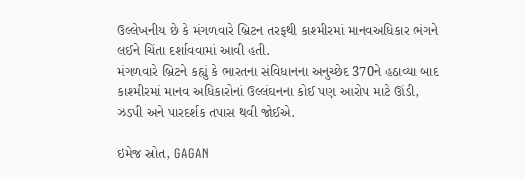ઉલ્લેખનીય છે કે મંગળવારે બ્રિટન તરફથી કાશ્મીરમાં માનવઅધિકાર ભંગને લઈને ચિંતા દર્શાવવામાં આવી હતી.
મંગળવારે બ્રિટને કહ્યું કે ભારતના સંવિધાનના અનુચ્છેદ 370ને હઠાવ્યા બાદ કાશ્મીરમાં માનવ અધિકારોનાં ઉલ્લંઘનના કોઈ પણ આરોપ માટે ઊંડી, ઝડપી અને પારદર્શક તપાસ થવી જોઈએ.

ઇમેજ સ્રોત, GAGAN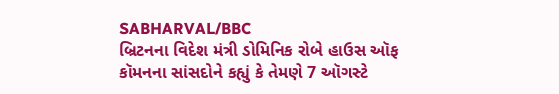SABHARVAL/BBC
બ્રિટનના વિદેશ મંત્રી ડોમિનિક રોબે હાઉસ ઑફ કૉમનના સાંસદોને કહ્યું કે તેમણે 7 ઑગસ્ટે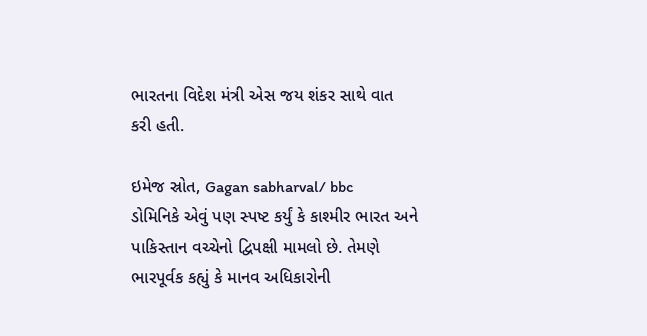ભારતના વિદેશ મંત્રી એસ જય શંકર સાથે વાત કરી હતી.

ઇમેજ સ્રોત, Gagan sabharval/ bbc
ડોમિનિકે એવું પણ સ્પષ્ટ કર્યું કે કાશ્મીર ભારત અને પાકિસ્તાન વચ્ચેનો દ્વિપક્ષી મામલો છે. તેમણે ભારપૂર્વક કહ્યું કે માનવ અધિકારોની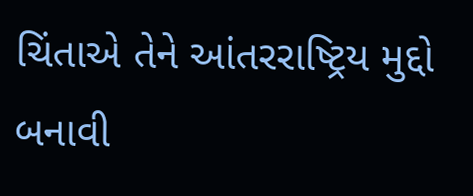ચિંતાએ તેને આંતરરાષ્ટ્રિય મુદ્દો બનાવી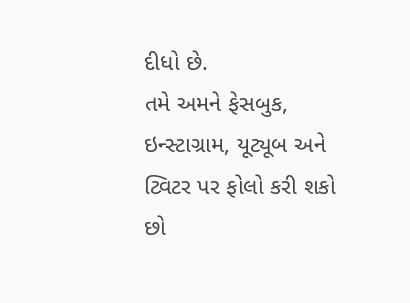દીધો છે.
તમે અમને ફેસબુક, ઇન્સ્ટાગ્રામ, યૂટ્યૂબ અને ટ્વિટર પર ફોલો કરી શકો છો